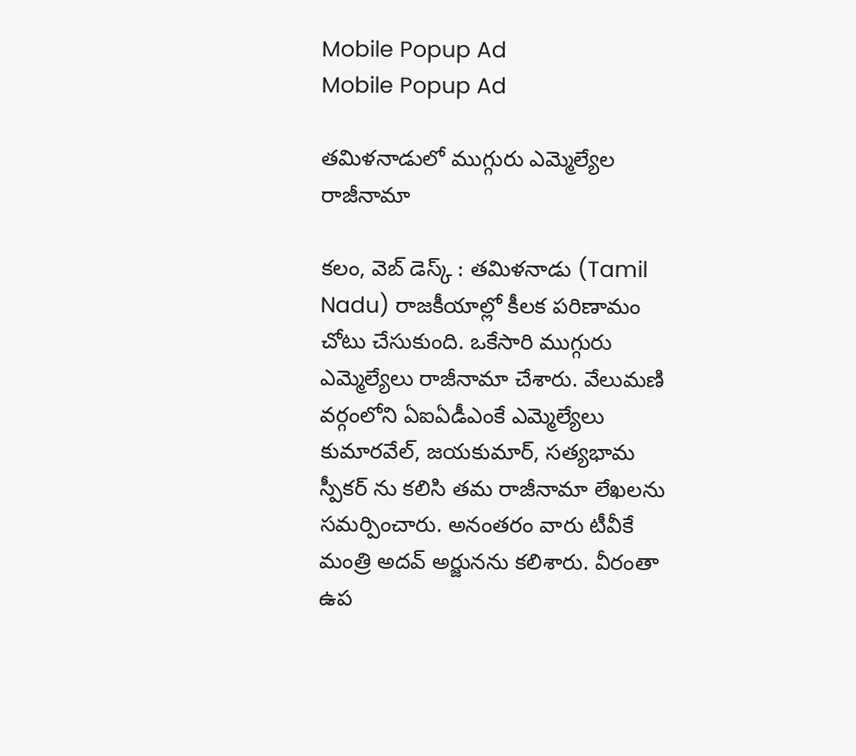Mobile Popup Ad
Mobile Popup Ad

తమిళనాడులో ముగ్గురు ఎమ్మెల్యేల రాజీనామా

కలం, వెబ్ డెస్క్ : తమిళనాడు (Tamil Nadu) రాజకీయాల్లో కీలక పరిణామం చోటు చేసుకుంది. ఒకేసారి ముగ్గురు ఎమ్మెల్యేలు రాజీనామా చేశారు. వేలుమణి వర్గంలోని ఏఐఏడీఎంకే ఎమ్మెల్యేలు కుమారవేల్, జయకుమార్, సత్యభామ స్పీకర్ ను కలిసి తమ రాజీనామా లేఖలను సమర్పించారు. అనంతరం వారు టీవీకే మంత్రి అదవ్ అర్జునను కలిశారు. వీరంతా ఉప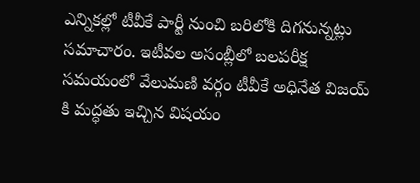ఎన్నికల్లో టీవీకే పార్టీ నుంచి బరిలోకి దిగనున్నట్లు సమాచారం. ఇటీవల అసంబ్లీలో బలపరీక్ష సమయంలో వేలుమణి వర్గం టీవీకే అధినేత విజయ్ కి మద్ధతు ఇచ్చిన విషయం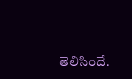తెలిసిందే.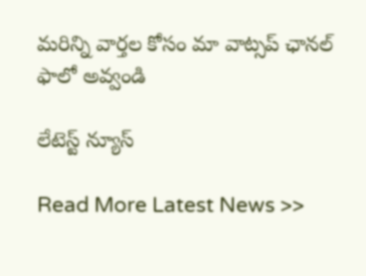మ‌రిన్ని వార్త‌ల కోసం మా వాట్స‌ప్ ఛాన‌ల్ ఫాలో అవ్వండి

లేటెస్ట్ న్యూస్‌

Read More Latest News >>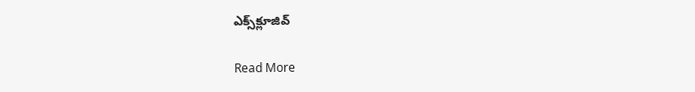ఎక్స్‌క్లూజివ్‌

Read More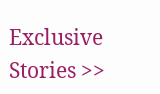Exclusive Stories >>